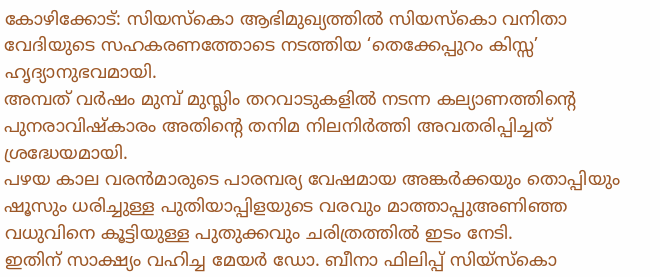കോഴിക്കോട്: സിയസ്കൊ ആഭിമുഖ്യത്തിൽ സിയസ്കൊ വനിതാ വേദിയുടെ സഹകരണത്തോടെ നടത്തിയ ‘തെക്കേപ്പുറം കിസ്സ’ ഹൃദ്യാനുഭവമായി.
അമ്പത് വർഷം മുമ്പ് മുസ്ലിം തറവാടുകളിൽ നടന്ന കല്യാണത്തിൻ്റെ പുനരാവിഷ്കാരം അതിൻ്റെ തനിമ നിലനിർത്തി അവതരിപ്പിച്ചത് ശ്രദ്ധേയമായി.
പഴയ കാല വരൻമാരുടെ പാരമ്പര്യ വേഷമായ അങ്കർക്കയും തൊപ്പിയും ഷൂസും ധരിച്ചുള്ള പുതിയാപ്പിളയുടെ വരവും മാത്താപ്പുഅണിഞ്ഞ വധുവിനെ കൂട്ടിയുള്ള പുതുക്കവും ചരിത്രത്തിൽ ഇടം നേടി.
ഇതിന് സാക്ഷ്യം വഹിച്ച മേയർ ഡോ. ബീനാ ഫിലിപ്പ് സിയ്സ്കൊ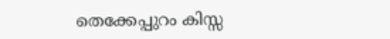തെക്കേപ്പുറം കിസ്സ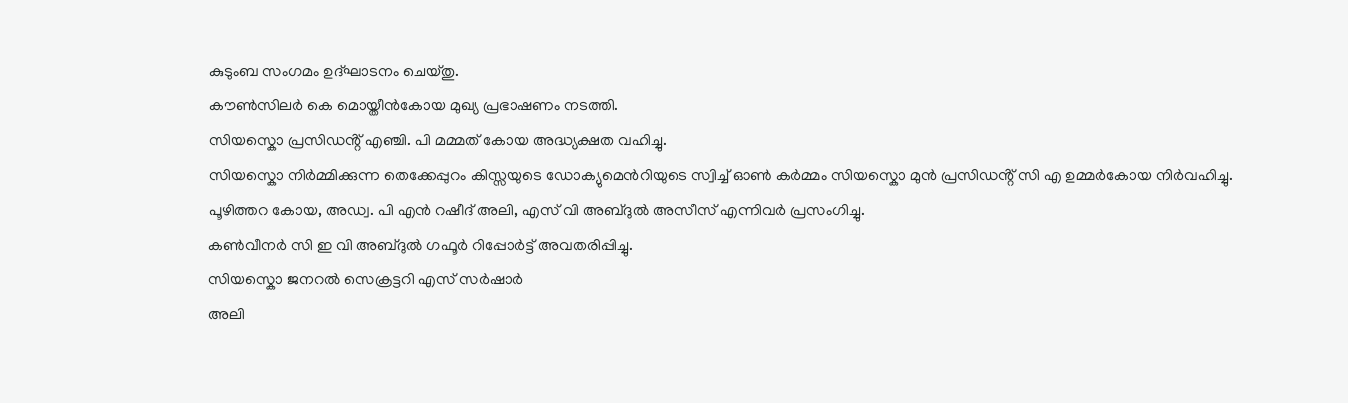കുടുംബ സംഗമം ഉദ്ഘാടനം ചെയ്തു.
കൗൺസിലർ കെ മൊയ്തീൻകോയ മുഖ്യ പ്രഭാഷണം നടത്തി.
സിയസ്കൊ പ്രസിഡൻ്റ് എഞ്ചി. പി മമ്മത് കോയ അദ്ധ്യക്ഷത വഹിച്ചു.
സിയസ്കൊ നിർമ്മിക്കുന്ന തെക്കേപ്പുറം കിസ്സയുടെ ഡോക്യുമെൻറിയുടെ സ്വിച്ച് ഓൺ കർമ്മം സിയസ്കൊ മുൻ പ്രസിഡൻ്റ് സി എ ഉമ്മർകോയ നിർവഹിച്ചു.
പൂഴിത്തറ കോയ, അഡ്വ. പി എൻ റഷീദ് അലി, എസ് വി അബ്ദുൽ അസീസ് എന്നിവർ പ്രസംഗിച്ചു.
കൺവീനർ സി ഇ വി അബ്ദുൽ ഗഫൂർ റിപ്പോർട്ട് അവതരിപ്പിച്ചു.
സിയസ്കൊ ജനറൽ സെക്രട്ടറി എസ് സർഷാർ
അലി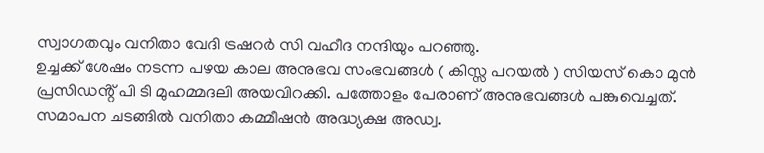സ്വാഗതവും വനിതാ വേദി ട്രഷറർ സി വഹീദ നന്ദിയും പറഞ്ഞു.
ഉച്ചക്ക് ശേഷം നടന്ന പഴയ കാല അനുഭവ സംഭവങ്ങൾ ( കിസ്സ പറയൽ ) സിയസ് കൊ മുൻ പ്രസിഡൻ്റ് പി ടി മുഹമ്മദലി അയവിറക്കി. പത്തോളം പേരാണ് അനുഭവങ്ങൾ പങ്കുവെച്ചത്.
സമാപന ചടങ്ങിൽ വനിതാ കമ്മീഷൻ അദ്ധ്യക്ഷ അഡ്വ.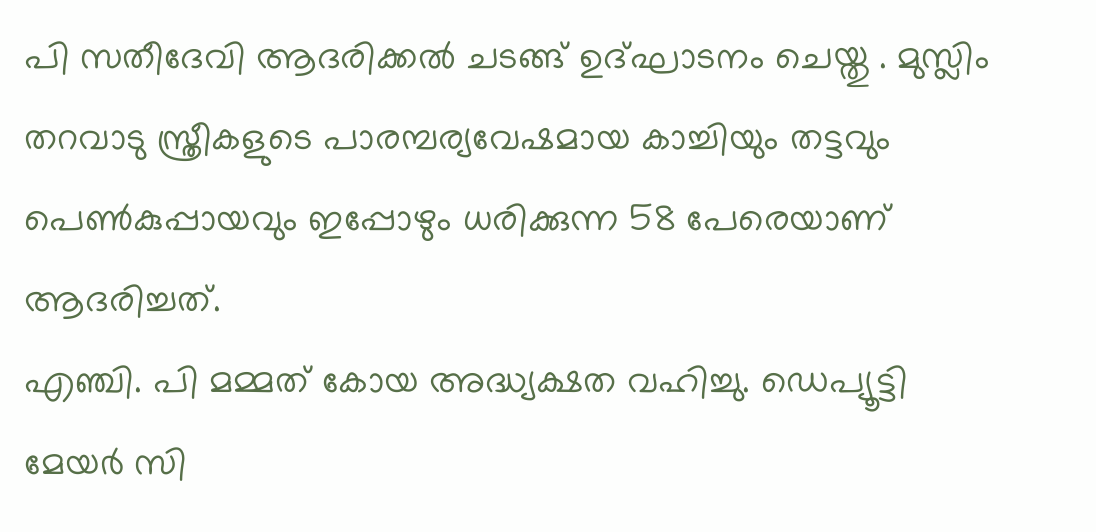പി സതീദേവി ആദരിക്കൽ ചടങ്ങ് ഉദ്ഘാടനം ചെയ്തു . മുസ്ലിം തറവാടു സ്ത്രീകളുടെ പാരമ്പര്യവേഷമായ കാച്ചിയും തട്ടവും പെൺകുപ്പായവും ഇപ്പോഴും ധരിക്കുന്ന 58 പേരെയാണ് ആദരിച്ചത്.
എഞ്ചി. പി മമ്മത് കോയ അദ്ധ്യക്ഷത വഹിച്ചു. ഡെപ്യൂട്ടി മേയർ സി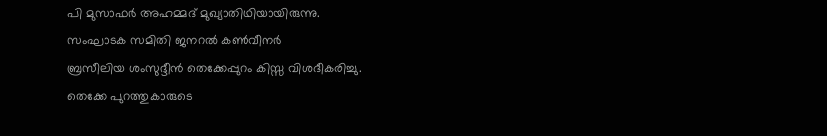പി മുസാഫർ അഹമ്മദ് മുഖ്യാതിഥിയായിരുന്നു.
സംഘാടക സമിതി ജനറൽ കൺവീനർ
ബ്രസീലിയ ശംസുദ്ദീൻ തെക്കേപ്പുറം കിസ്സ വിശദീകരിച്ചു.
തെക്കേ പുറത്തുകാരുടെ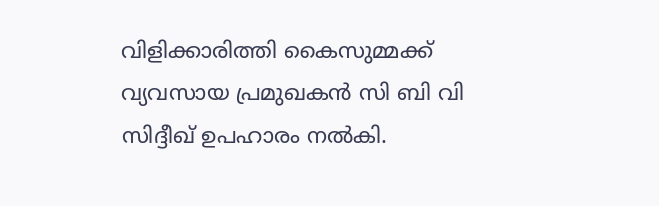വിളിക്കാരിത്തി കൈസുമ്മക്ക് വ്യവസായ പ്രമുഖകൻ സി ബി വി സിദ്ദീഖ് ഉപഹാരം നൽകി.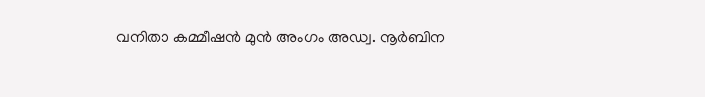വനിതാ കമ്മീഷൻ മുൻ അംഗം അഡ്വ. നൂർബിന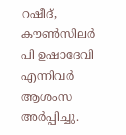റഷീദ്, കൗൺസിലർ പി ഉഷാദേവി എന്നിവർ ആശംസ അർപ്പിച്ചു.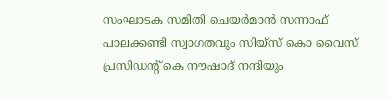സംഘാടക സമിതി ചെയർമാൻ സന്നാഫ് പാലക്കണ്ടി സ്വാഗതവും സിയ്സ് കൊ വൈസ് പ്രസിഡൻ്റ് കെ നൗഷാദ് നന്ദിയും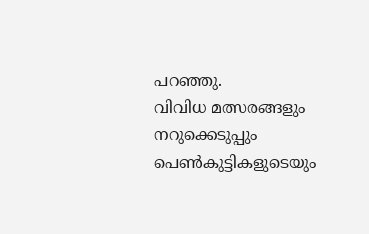പറഞ്ഞു.
വിവിധ മത്സരങ്ങളും നറുക്കെടുപ്പും പെൺകുട്ടികളുടെയും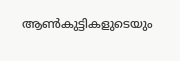ആൺകുട്ടികളുടെയും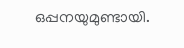ഒപ്പനയുമുണ്ടായി.